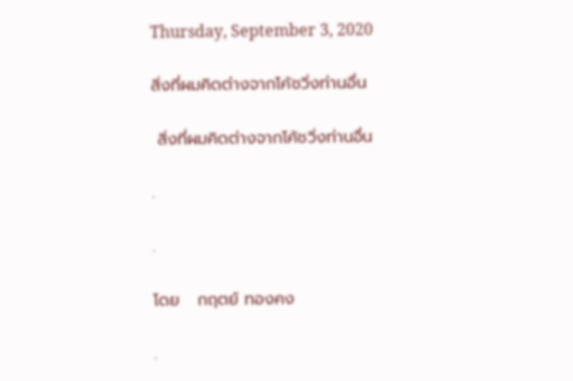Thursday, September 3, 2020

สิ่งที่ผมคิดต่างจากโค้ชวิ่งท่านอื่น

 สิ่งที่ผมคิดต่างจากโค้ชวิ่งท่านอื่น

.

.

โดย   กฤตย์ ทองคง

.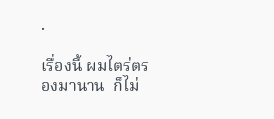.

เรื่องนี้ ผมไตร่ตรองมานาน  ก็ไม่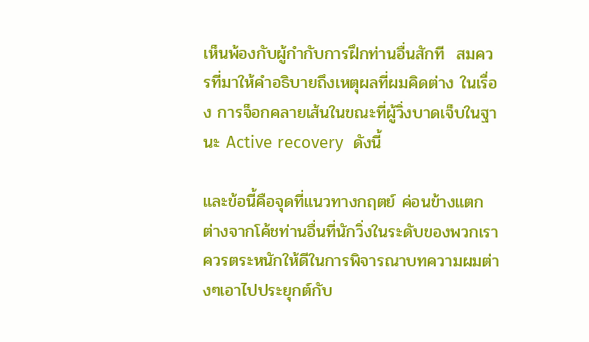เห็นพ้องกับผู้กำกับการฝึกท่านอื่นสักที  สมควรที่มาให้คำอธิบายถึงเหตุผลที่ผมคิดต่าง ในเรื่อง การจ็อกคลายเส้นในขณะที่ผู้วิ่งบาดเจ็บในฐานะ Active recovery  ดังนี้

และข้อนี้คือจุดที่แนวทางกฤตย์ ค่อนข้างแตกต่างจากโค้ชท่านอื่นที่นักวิ่งในระดับของพวกเราควรตระหนักให้ดีในการพิจารณาบทความผมต่างๆเอาไปประยุกต์กับ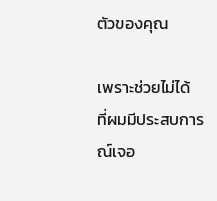ตัวของคุณ

เพราะช่วยไม่ได้  ที่ผมมีประสบการณ์เจอ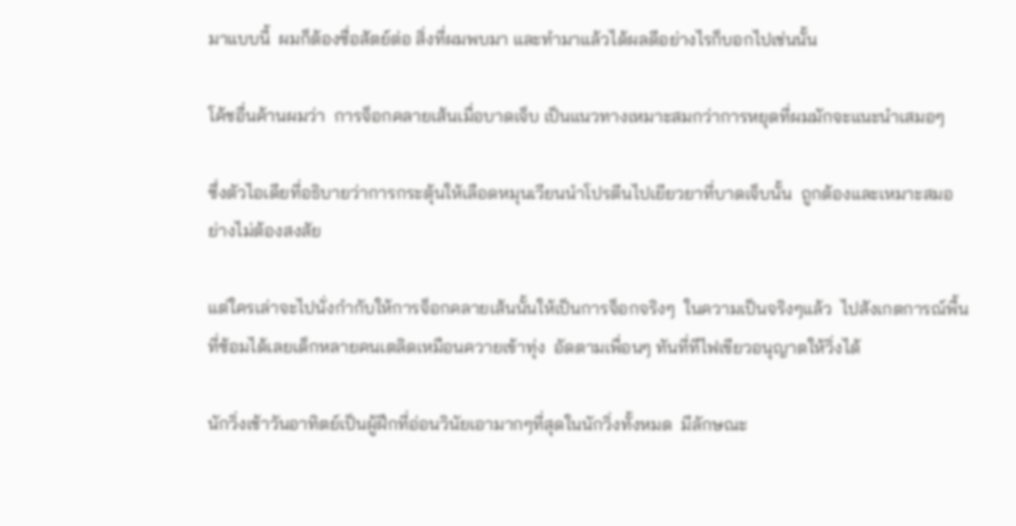มาแบบนี้  ผมก็ต้องซื่อสัตย์ต่อ สิ่งที่ผมพบมา และทำมาแล้วได้ผลดีอย่างไรก็บอกไปเช่นนั้น

โค้ชอื่นค้านผมว่า  การจ็อกคลายเส้นเมื่อบาดเจ็บ เป็นแนวทางเหมาะสมกว่าการหยุดที่ผมมักจะแนะนำเสมอๆ

ซึ่งตัวไอเดียที่อธิบายว่าการกระตุ้นให้เลือดหมุนเวียนนำโปรตีนไปเยียวยาที่บาดเจ็บนั้น  ถูกต้องและเหมาะสมอย่างไม่ต้องสงสัย

แต่ใครเล่าจะไปนั่งกำกับให้การจ็อกคลายเส้นนั้นให้เป็นการจ็อกจริงๆ  ในความเป็นจริงๆแล้ว  ไปสังเกตการณ์พื้นที่ซ้อมได้เลยเด็กหลายคนเตลิดเหมือนควายเข้าทุ่ง  อัดตามเพื่อนๆ ทันที่ทีไฟเขียวอนุญาตให้วิ่งได้

นักวิ่งเช้าวันอาทิตย์เป็นผู้ฝึกที่อ่อนวินัยเอามากๆที่สุดในนักวิ่งทั้งหมด  มีลักษณะ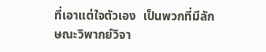ที่เอาแต่ใจตัวเอง  เป็นพวกที่มีลักษณะวิพากย์วิจา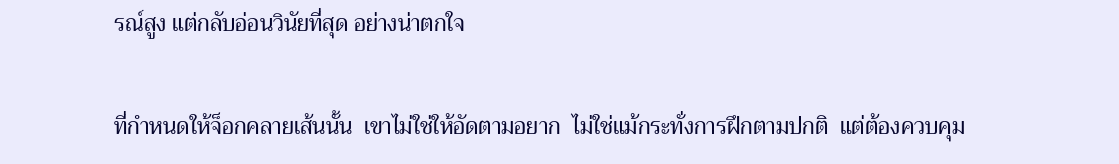รณ์สูง แต่กลับอ่อนวินัยที่สุด อย่างน่าตกใจ

ที่กำหนดให้จ็อกคลายเส้นนั้น  เขาไม่ใช่ให้อัดตามอยาก  ไม่ใช่แม้กระทั่งการฝึกตามปกติ  แต่ต้องควบคุม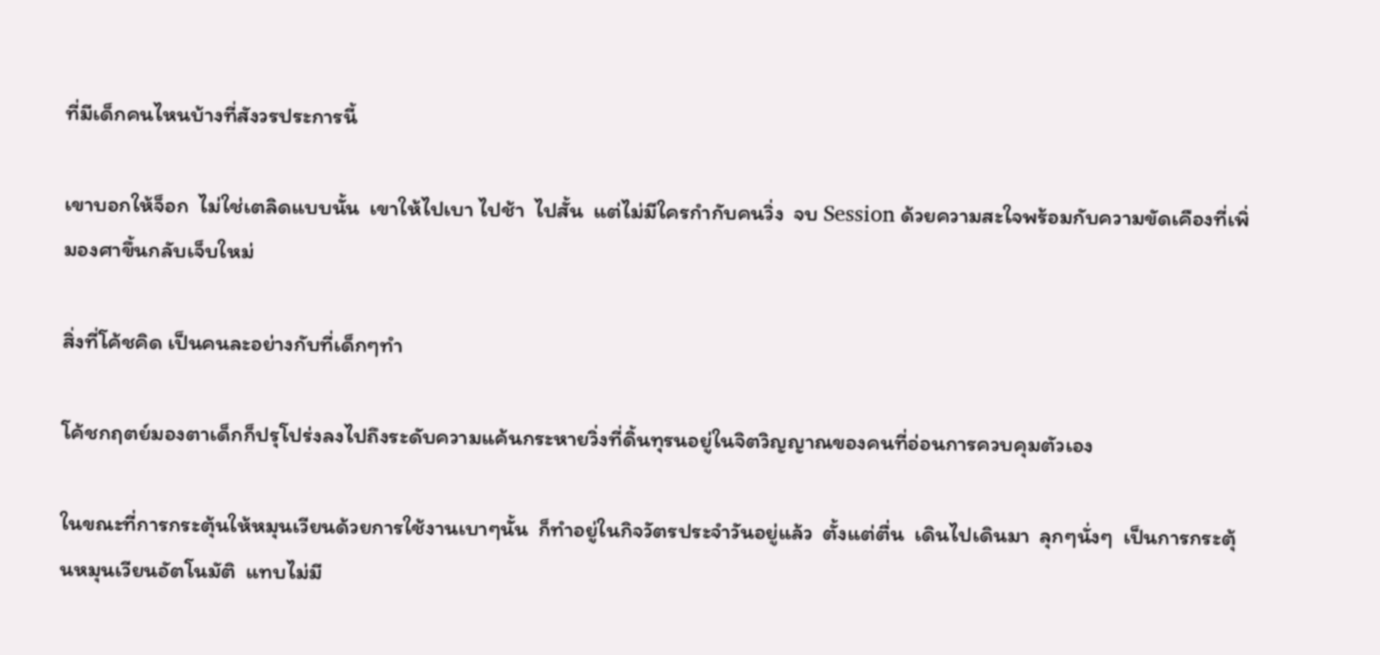ที่มีเด็กคนไหนบ้างที่สังวรประการนี้

เขาบอกให้จ็อก  ไม่ใช่เตลิดแบบนั้น  เขาให้ไปเบา ไปช้า  ไปสั้น  แต่ไม่มีใครกำกับคนวิ่ง  จบ Session ด้วยความสะใจพร้อมกับความขัดเคืองที่เพิ่มองศาขึ้นกลับเจ็บใหม่

สิ่งที่โค้ชคิด เป็นคนละอย่างกับที่เด็กๆทำ

โค้ชกฤตย์มองตาเด็กก็ปรุโปร่งลงไปถึงระดับความแค้นกระหายวิ่งที่ดิ้นทุรนอยู่ในจิตวิญญาณของคนที่อ่อนการควบคุมตัวเอง

ในขณะที่การกระตุ้นให้หมุนเวียนด้วยการใช้งานเบาๆนั้น  ก็ทำอยู่ในกิจวัตรประจำวันอยู่แล้ว  ตั้งแต่ตื่น  เดินไปเดินมา  ลุกๆนั่งๆ  เป็นการกระตุ้นหมุนเวียนอัตโนมัติ  แทบไม่มี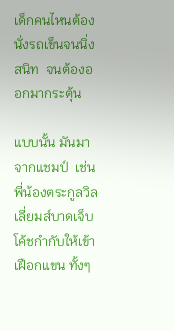เด็กคนไหนต้องนั่งรถเข็นจนนิ่งสนิท  จนต้องออกมากระตุ้น

แบบนั้น มันมาจากแชมป์  เช่น พี่น้องตระกูลวิลเลี่ยมส์บาดเจ็บ  โค้ชกำกับให้เข้าเฝือกแขน ทั้งๆ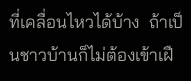ที่เคลื่อนไหวได้บ้าง  ถ้าเป็นชาวบ้านก็ไม่ต้องเข้าเฝื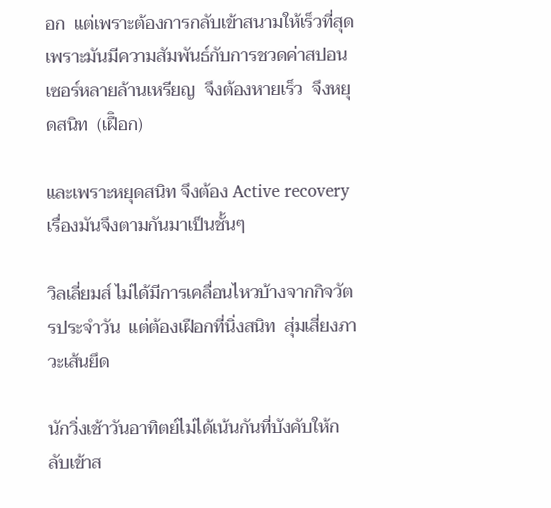อก  แต่เพราะต้องการกลับเข้าสนามให้เร็วที่สุด  เพราะมันมีความสัมพันธ์กับการชวดค่าสปอนเซอร์หลายล้านเหรียญ  จึงต้องหายเร็ว  จึงหยุดสนิท  (เฝืิอก)

และเพราะหยุดสนิท จึงต้อง Active recovery  เรื่องมันจึงตามกันมาเป็นชั้นๆ

วิลเลี่ยมส์ ไม่ได้มีการเคลื่อนไหวบ้างจากกิจวัตรประจำวัน  แต่ต้องเฝือกที่นิ่งสนิท  สุ่มเสี่ยงภาวะเส้นยึด

นักวิ่งเช้าวันอาทิตย์ไม่ได้เน้นกันที่บังคับให้กลับเข้าส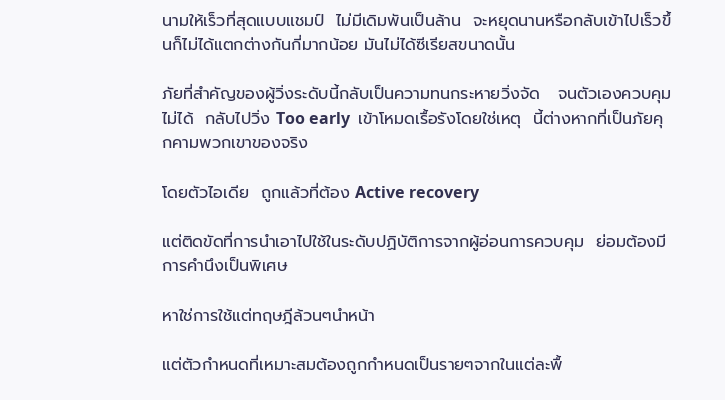นามให้เร็วที่สุดแบบแชมป์  ไม่มีเดิมพันเป็นล้าน  จะหยุดนานหรือกลับเข้าไปเร็วขึ้นก็ไม่ได้แตกต่างกันกี่มากน้อย มันไม่ได้ซีเรียสขนาดนั้น

ภัยที่สำคัญของผู้วิ่งระดับนี้กลับเป็นความทนกระหายวิ่งจัด   จนตัวเองควบคุมไม่ได้  กลับไปวิ่ง Too early  เข้าโหมดเรื้อรังโดยใช่เหตุ  นี้ต่างหากที่เป็นภัยคุกคามพวกเขาของจริง

โดยตัวไอเดีย  ถูกแล้วที่ต้อง Active recovery

แต่ติดขัดที่การนำเอาไปใช้ในระดับปฏิบัติการจากผู้อ่อนการควบคุม  ย่อมต้องมีการคำนึงเป็นพิเศษ

หาใช่การใช้แต่ทฤษฎีล้วนๆนำหน้า

แต่ตัวกำหนดที่เหมาะสมต้องถูกกำหนดเป็นรายๆจากในแต่ละพื้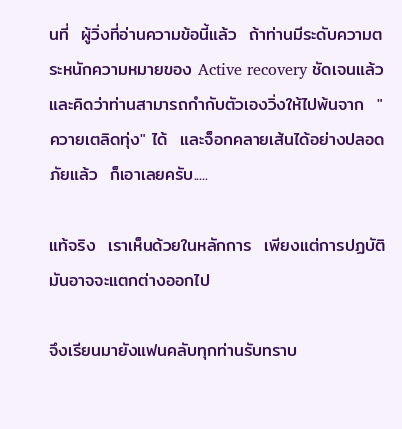นที่  ผู้วิ่งที่อ่านความข้อนี้แล้ว  ถ้าท่านมีระดับความตระหนักความหมายของ Active recovery ชัดเจนแล้ว  และคิดว่าท่านสามารถกำกับตัวเองวิ่งให้ไปพ้นจาก  "ควายเตลิดทุ่ง" ได้  และจ็อกคลายเส้นได้อย่างปลอดภัยแล้ว  ก็เอาเลยครับ.....

แท้จริง  เราเห็นด้วยในหลักการ  เพียงแต่การปฏบัติ มันอาจจะแตกต่างออกไป

จึงเรียนมายังแฟนคลับทุกท่านรับทราบ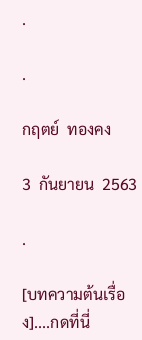.

.

กฤตย์  ทองคง

3  กันยายน  2563

.

[บทความต้นเรื่อง]....กดที่นี่